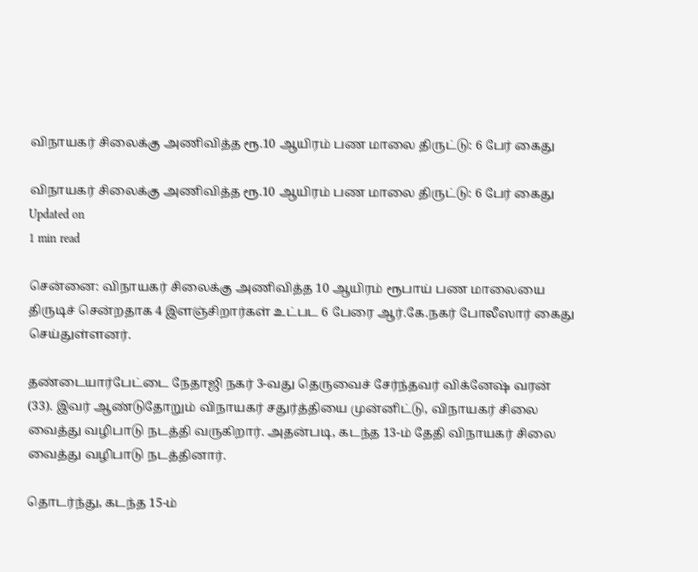விநாயகர் சிலைக்கு அணிவித்த ரூ.10 ஆயிரம் பண மாலை திருட்டு: 6 பேர் கைது

விநாயகர் சிலைக்கு அணிவித்த ரூ.10 ஆயிரம் பண மாலை திருட்டு: 6 பேர் கைது
Updated on
1 min read

சென்னை: விநாயகர் சிலைக்கு அணிவித்த 10 ஆயிரம் ரூபாய் பண மாலையை திருடிச் சென்றதாக 4 இளஞ்சிறார்கள் உட்பட 6 பேரை ஆர்.கே.நகர் போலீஸார் கைது செய்துள்ளனர்.

தண்டையார்பேட்டை நேதாஜி நகர் 3-வது தெருவைச் சேர்ந்தவர் விக்னேஷ் வரன் (33). இவர் ஆண்டுதோறும் விநாயகர் சதுர்த்தியை முன்னிட்டு, விநாயகர் சிலை வைத்து வழிபாடு நடத்தி வருகிறார். அதன்படி, கடந்த 13-ம் தேதி விநாயகர் சிலை வைத்து வழிபாடு நடத்தினார்.

தொடர்ந்து, கடந்த 15-ம்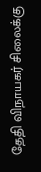தேதி விநாயகர் சிலைக்கு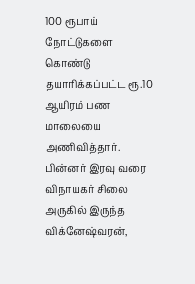100 ரூபாய் நோட்டுகளை கொண்டு தயாரிக்கப்பட்ட ரூ.10 ஆயிரம் பண மாலையை அணிவித்தார். பின்னர் இரவு வரை விநாயகர் சிலை அருகில் இருந்த விக்னேஷ்வரன்,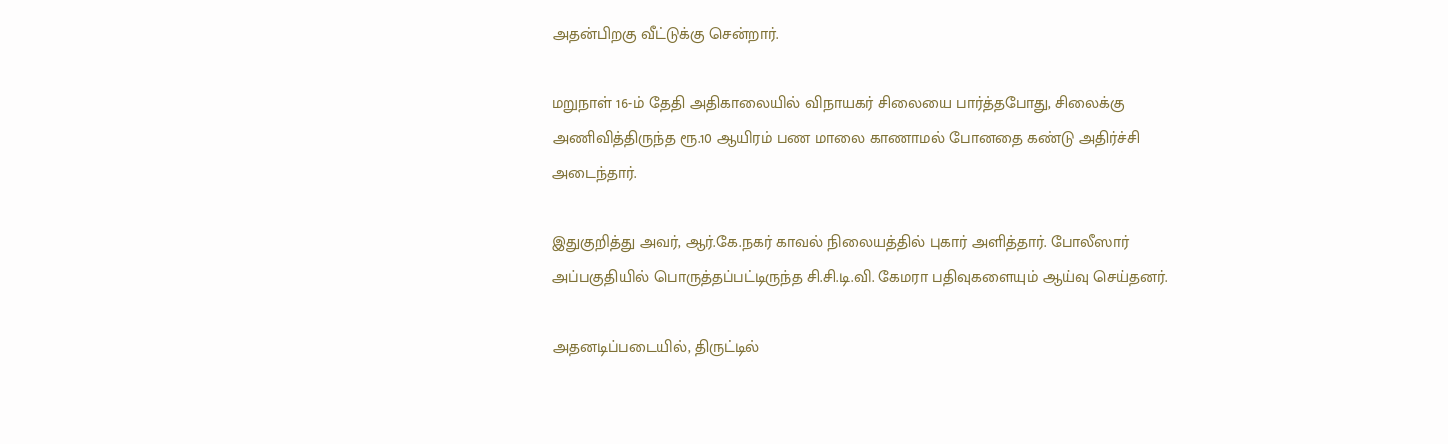அதன்பிறகு வீட்டுக்கு சென்றார்.

மறுநாள் 16-ம் தேதி அதிகாலையில் விநாயகர் சிலையை பார்த்தபோது, சிலைக்கு அணிவித்திருந்த ரூ.10 ஆயிரம் பண மாலை காணாமல் போனதை கண்டு அதிர்ச்சி அடைந்தார்.

இதுகுறித்து அவர், ஆர்.கே.நகர் காவல் நிலையத்தில் புகார் அளித்தார். போலீஸார் அப்பகுதியில் பொருத்தப்பட்டிருந்த சி.சி.டி.வி. கேமரா பதிவுகளையும் ஆய்வு செய்தனர்.

அதனடிப்படையில், திருட்டில்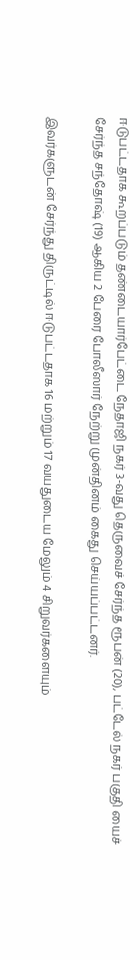ஈடுபட்டதாக கூறப்படும் தண்டையார்பேட்டை நேதாஜி நகர் 3-வது தெருவைச் சேர்ந்த ரூபன் (20), பட்டேல் நகர் பகுதி யைச் சேர்ந்த சந்தோஷ் (19) ஆகிய 2 பேரை போலீஸார் நேற்று முன்தினம் கைது செய்யப்பட்டனர்.

இவர்களுடன் சேர்ந்து திருட்டில் ஈடுபட்டதாக 16 மற்றும் 17 வயதுடைய மேலும் 4 சிறுவர்களையும்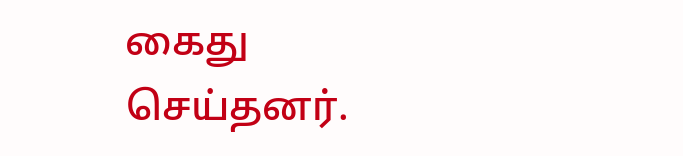கைது செய்தனர்.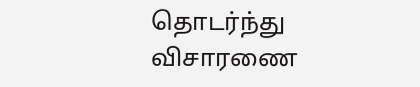தொடர்ந்து விசாரணை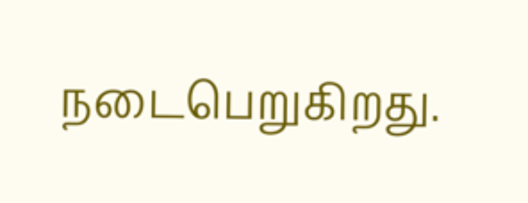நடைபெறுகிறது.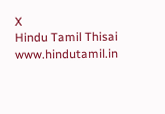X
Hindu Tamil Thisai
www.hindutamil.in